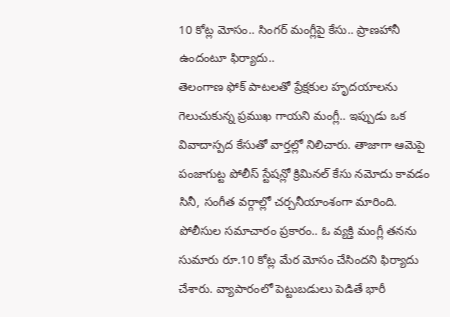10 కోట్ల మోసం.. సింగర్ మంగ్లీపై కేసు.. ప్రాణహానీ ఉందంటూ ఫిర్యాదు..
తెలంగాణ ఫోక్ పాటలతో ప్రేక్షకుల హృదయాలను గెలుచుకున్న ప్రముఖ గాయని మంగ్లీ.. ఇప్పుడు ఒక వివాదాస్పద కేసుతో వార్తల్లో నిలిచారు. తాజాగా ఆమెపై పంజాగుట్ట పోలీస్ స్టేషన్లో క్రిమినల్ కేసు నమోదు కావడం సినీ, సంగీత వర్గాల్లో చర్చనీయాంశంగా మారింది. పోలీసుల సమాచారం ప్రకారం.. ఓ వ్యక్తి మంగ్లీ తనను సుమారు రూ.10 కోట్ల మేర మోసం చేసిందని ఫిర్యాదు చేశారు. వ్యాపారంలో పెట్టుబడులు పెడితే భారీ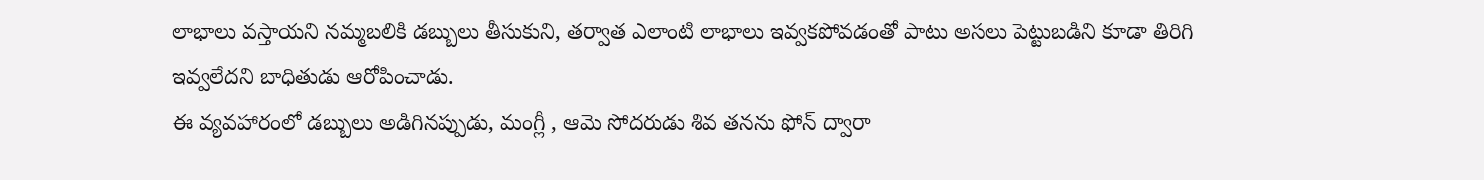లాభాలు వస్తాయని నమ్మబలికి డబ్బులు తీసుకుని, తర్వాత ఎలాంటి లాభాలు ఇవ్వకపోవడంతో పాటు అసలు పెట్టుబడిని కూడా తిరిగి ఇవ్వలేదని బాధితుడు ఆరోపించాడు.
ఈ వ్యవహారంలో డబ్బులు అడిగినప్పుడు, మంగ్లీ , ఆమె సోదరుడు శివ తనను ఫోన్ ద్వారా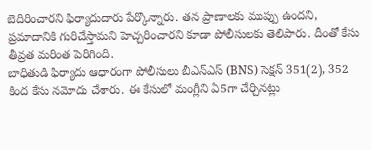బెదిరించారని ఫిర్యాదుదారు పేర్కొన్నారు. తన ప్రాణాలకు ముప్పు ఉందని, ప్రమాదానికి గురిచేస్తామని హెచ్చరించారని కూడా పోలీసులకు తెలిపారు. దీంతో కేసు తీవ్రత మరింత పెరిగింది.
బాధితుడి ఫిర్యాదు ఆధారంగా పోలీసులు బీఎన్ఎస్ (BNS) సెక్షన్ 351(2), 352 కింద కేసు నమోదు చేశారు. ఈ కేసులో మంగ్లీని ఏ5గా చేర్చినట్లు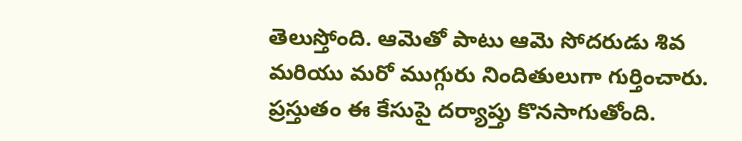తెలుస్తోంది. ఆమెతో పాటు ఆమె సోదరుడు శివ మరియు మరో ముగ్గురు నిందితులుగా గుర్తించారు. ప్రస్తుతం ఈ కేసుపై దర్యాప్తు కొనసాగుతోంది.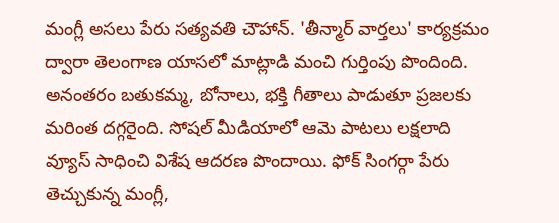మంగ్లీ అసలు పేరు సత్యవతి చౌహాన్. 'తీన్మార్ వార్తలు' కార్యక్రమం ద్వారా తెలంగాణ యాసలో మాట్లాడి మంచి గుర్తింపు పొందింది. అనంతరం బతుకమ్మ, బోనాలు, భక్తి గీతాలు పాడుతూ ప్రజలకు మరింత దగ్గరైంది. సోషల్ మీడియాలో ఆమె పాటలు లక్షలాది వ్యూస్ సాధించి విశేష ఆదరణ పొందాయి. ఫోక్ సింగర్గా పేరు తెచ్చుకున్న మంగ్లీ,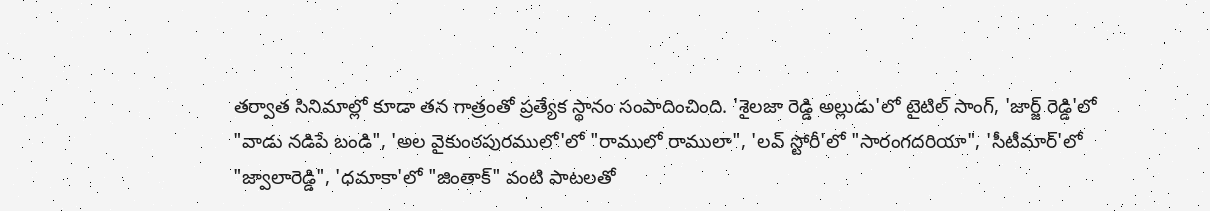తర్వాత సినిమాల్లో కూడా తన గాత్రంతో ప్రత్యేక స్థానం సంపాదించింది. 'శైలజా రెడ్డి అల్లుడు'లో టైటిల్ సాంగ్, 'జార్జ్ రెడ్డి'లో "వాడు నడిపే బండి", 'అల వైకుంఠపురములో'లో "రాములో రాములా", 'లవ్ స్టోరీ'లో "సారంగదరియా", 'సీటీమార్'లో "జ్వాలారెడ్డి", 'ధమాకా'లో "జింతాక్" వంటి పాటలతో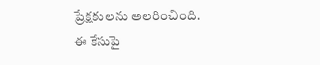ప్రేక్షకులను అలరించింది.
ఈ కేసుపై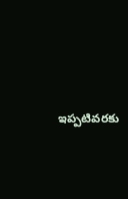ఇప్పటివరకు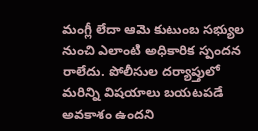మంగ్లీ లేదా ఆమె కుటుంబ సభ్యుల నుంచి ఎలాంటి అధికారిక స్పందన రాలేదు. పోలీసుల దర్యాప్తులో మరిన్ని విషయాలు బయటపడే అవకాశం ఉందని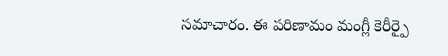సమాచారం. ఈ పరిణామం మంగ్లీ కెరీర్పై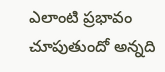ఎలాంటి ప్రభావం చూపుతుందో అన్నది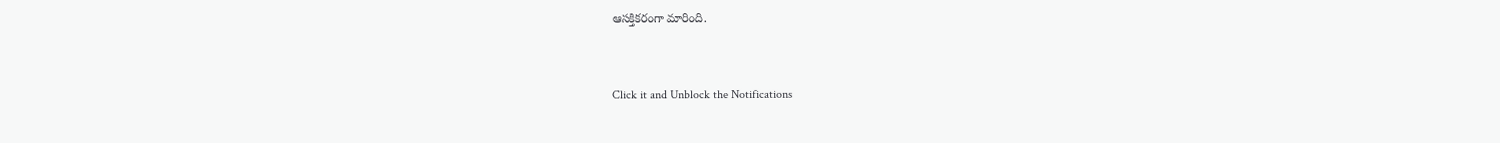ఆసక్తికరంగా మారింది.


Click it and Unblock the Notifications